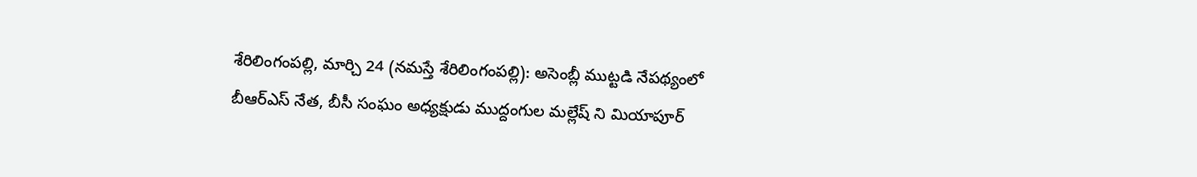శేరిలింగంపల్లి, మార్చి 24 (నమస్తే శేరిలింగంపల్లి): అసెంబ్లీ ముట్టడి నేపథ్యంలో బీఆర్ఎస్ నేత, బీసీ సంఘం అధ్యక్షుడు ముద్దంగుల మల్లేష్ ని మియాపూర్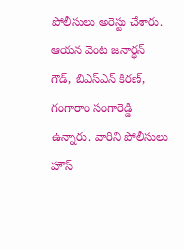పోలీసులు అరెస్టు చేశారు. ఆయన వెంట జనార్ధన్ గౌడ్, బిఎస్ఎన్ కిరణ్, గంగారాం సంగారెడ్డి ఉన్నారు. వారిని పోలీసులు హౌస్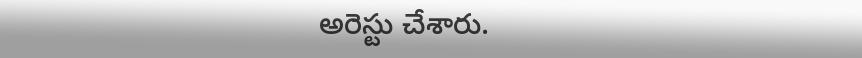అరెస్టు చేశారు.